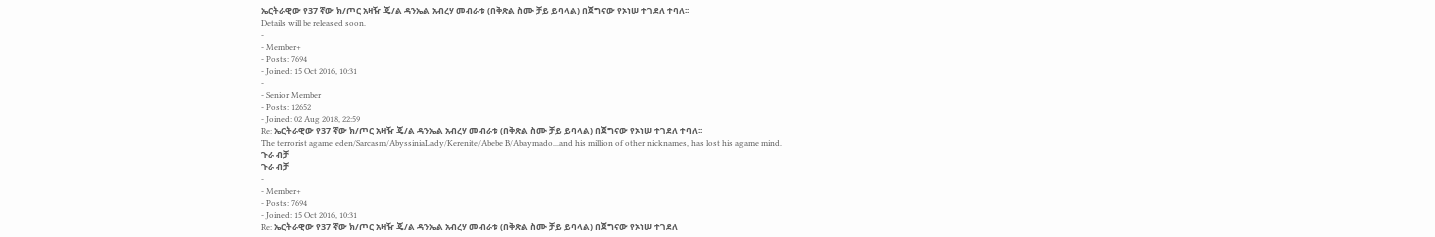ኤርትራዊው የ37 ኛው ክ/ጦር አዛዥ ጄ/ል ዳንኤል አብረሃ መብራቱ (በቅጽል ስሙ ቻይ ይባላል) በጀግናው የኦነሠ ተገደለ ተባለ፡፡
Details will be released soon.
-
- Member+
- Posts: 7694
- Joined: 15 Oct 2016, 10:31
-
- Senior Member
- Posts: 12652
- Joined: 02 Aug 2018, 22:59
Re: ኤርትራዊው የ37 ኛው ክ/ጦር አዛዥ ጄ/ል ዳንኤል አብረሃ መብራቱ (በቅጽል ስሙ ቻይ ይባላል) በጀግናው የኦነሠ ተገደለ ተባለ፡፡
The terrorist agame eden/Sarcasm/AbyssiniaLady/Kerenite/Abebe B/Abaymado...and his million of other nicknames, has lost his agame mind.
ጉራ ብቻ
ጉራ ብቻ
-
- Member+
- Posts: 7694
- Joined: 15 Oct 2016, 10:31
Re: ኤርትራዊው የ37 ኛው ክ/ጦር አዛዥ ጄ/ል ዳንኤል አብረሃ መብራቱ (በቅጽል ስሙ ቻይ ይባላል) በጀግናው የኦነሠ ተገደለ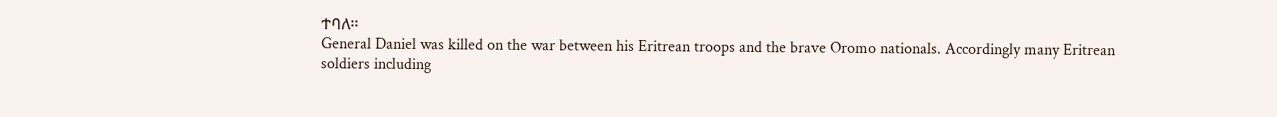ተባለ፡፡
General Daniel was killed on the war between his Eritrean troops and the brave Oromo nationals. Accordingly many Eritrean soldiers including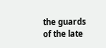the guards of the late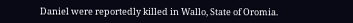Daniel were reportedly killed in Wallo, State of Oromia.